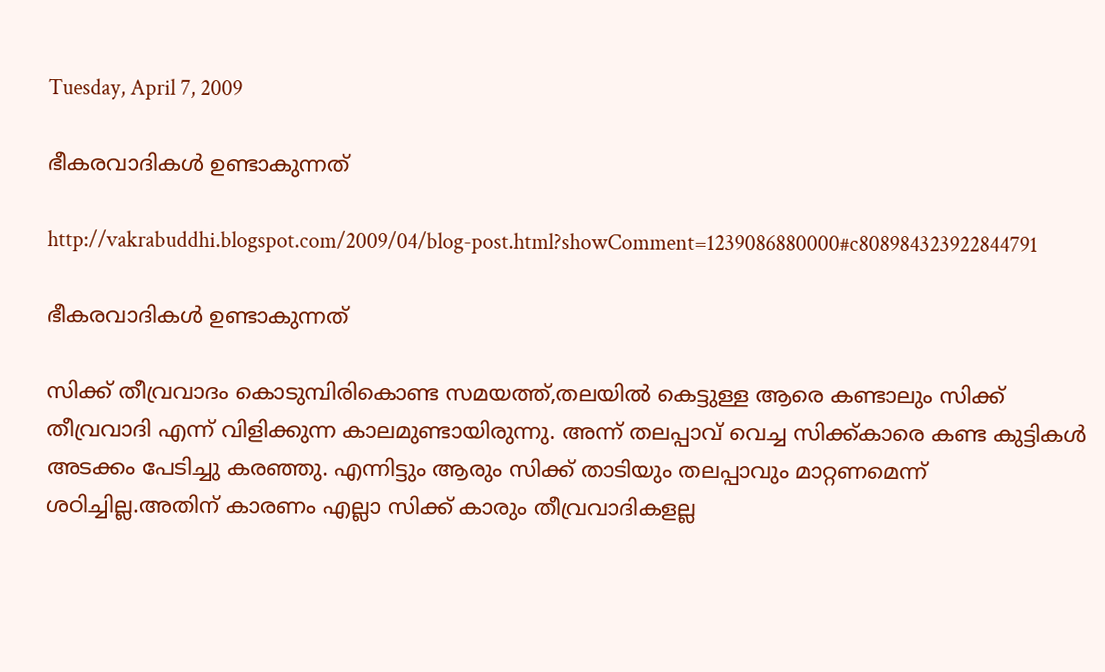Tuesday, April 7, 2009

ഭീകരവാദികള്‍ ഉണ്ടാകുന്നത്

http://vakrabuddhi.blogspot.com/2009/04/blog-post.html?showComment=1239086880000#c808984323922844791

ഭീകരവാദികള്‍ ഉണ്ടാകുന്നത്

സിക്ക് തീവ്രവാദം കൊടുമ്പിരികൊണ്ട സമയത്ത്,തലയില്‍ കെട്ടുള്ള ആരെ കണ്ടാലും സിക്ക് തീവ്രവാദി എന്ന് വിളിക്കുന്ന കാലമുണ്ടായിരുന്നു. അന്ന് തലപ്പാവ് വെച്ച സിക്ക്കാരെ കണ്ട കുട്ടികള്‍ അടക്കം പേടിച്ചു കരഞ്ഞു. എന്നിട്ടും ആരും സിക്ക് താടിയും തലപ്പാവും മാറ്റണമെന്ന് ശഠിച്ചില്ല.അതിന് കാരണം എല്ലാ സിക്ക് കാരും തീവ്രവാദികളല്ല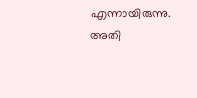എന്നായിരുന്നു. അതി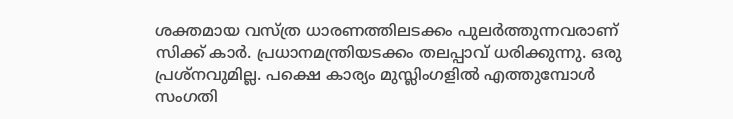ശക്തമായ വസ്ത്ര ധാരണത്തിലടക്കം പുലര്‍ത്തുന്നവരാണ് സിക്ക് കാര്‍. പ്രധാനമന്ത്രിയടക്കം തലപ്പാവ്‌ ധരിക്കുന്നു. ഒരു പ്രശ്നവുമില്ല. പക്ഷെ കാര്യം മുസ്ലിംഗളില്‍ എത്തുമ്പോള്‍ സംഗതി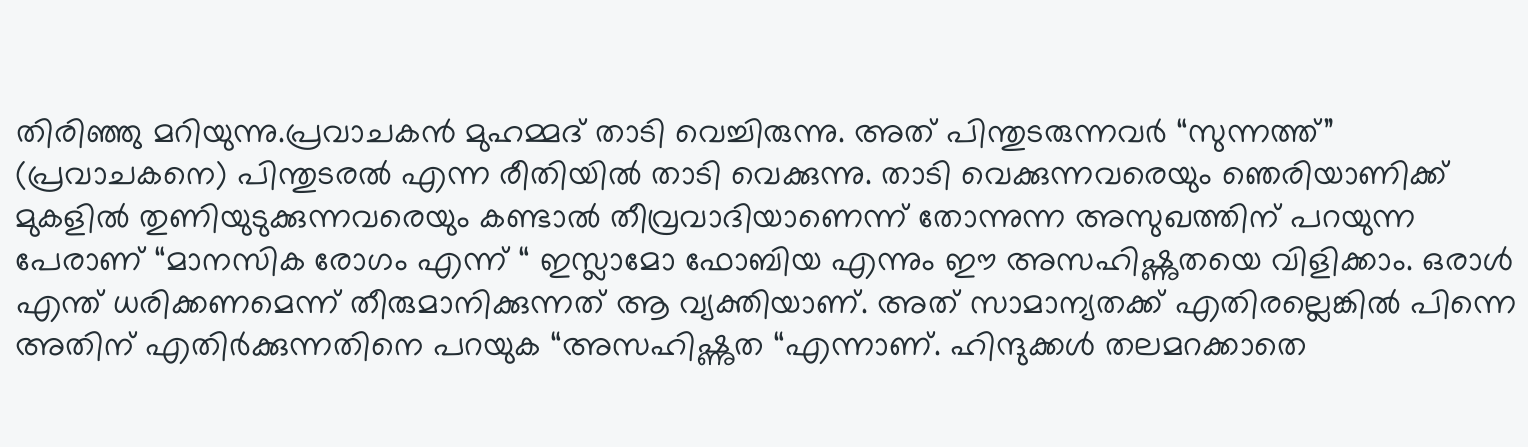തിരിഞ്ഞു മറിയുന്നു.പ്രവാചകന്‍ മുഹമ്മദ് താടി വെച്ചിരുന്നു. അത് പിന്തുടരുന്നവര്‍ “സുന്നത്ത്” (പ്രവാചകനെ) പിന്തുടരല്‍ എന്ന രീതിയില്‍ താടി വെക്കുന്നു. താടി വെക്കുന്നവരെയും ഞെരിയാണിക്ക് മുകളില്‍ തുണിയുടുക്കുന്നവരെയും കണ്ടാല്‍ തീവ്രവാദിയാണെന്ന് തോന്നുന്ന അസുഖത്തിന് പറയുന്ന പേരാണ് “മാനസിക രോഗം എന്ന് “ ഇസ്ലാമോ ഫോബിയ എന്നും ഈ അസഹിഷ്ണുതയെ വിളിക്കാം. ഒരാള്‍ എന്ത് ധരിക്കണമെന്ന് തീരുമാനിക്കുന്നത് ആ വ്യക്തിയാണ്. അത് സാമാന്യതക്ക് എതിരല്ലെങ്കില്‍ പിന്നെ അതിന് എതിര്‍ക്കുന്നതിനെ പറയുക “അസഹിഷ്ണുത “എന്നാണ്. ഹിന്ദുക്കള്‍ തലമറക്കാതെ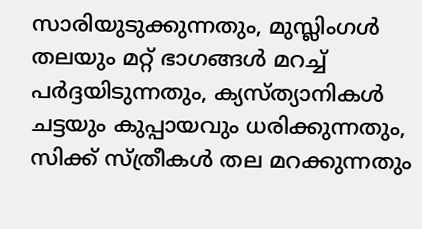സാരിയുടുക്കുന്നതും, മുസ്ലിംഗള്‍ തലയും മറ്റ് ഭാഗങ്ങള്‍ മറച്ച് പര്‍ദ്ദയിടുന്നതും, ക്യസ്ത്യാനികള്‍ ചട്ടയും കുപ്പായവും ധരിക്കുന്നതും, സിക്ക് സ്ത്രീകള്‍ തല മറക്കുന്നതും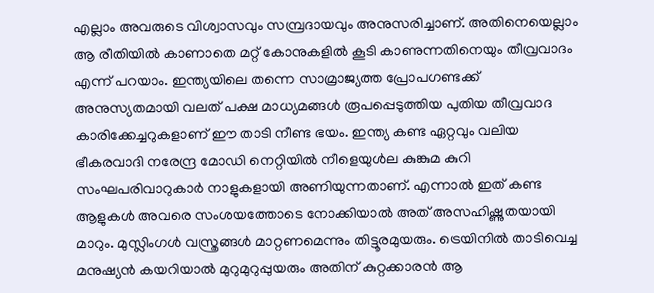എല്ലാം അവരുടെ വിശ്വാസവും സമ്പ്രദായവും അനുസരിച്ചാണ്. അതിനെയെല്ലാം ആ രീതിയില്‍ കാണാതെ മറ്റ് കോനുകളില്‍ കൂടി കാണുന്നതിനെയും തീവ്രവാദം എന്ന് പറയാം. ഇന്ത്യയിലെ തന്നെ സാമ്രാജ്യത്ത പ്രോപഗണ്ടക്ക് അനുസ്യതമായി വലത് പക്ഷ മാധ്യമങ്ങള്‍ രൂപപ്പെടുത്തിയ പുതിയ തീവ്രവാദ കാരിക്കേച്ചറുകളാണ് ഈ താടി നീണ്ട ഭയം. ഇന്ത്യ കണ്ട ഏറ്റവും വലിയ ഭീകരവാദി നരേന്ദ്ര മോഡി നെറ്റിയില്‍ നീളെയുള്‍ല കുങ്കുമ കുറി സംഘപരിവാറുകാര്‍ നാളുകളായി അണിയുന്നതാണ്. എന്നാല്‍ ഇത് കണ്ട ആളുകള്‍ അവരെ സംശയത്തോടെ നോക്കിയാല്‍ അത് അസഹിഷ്ണുതയായി മാറും. മുസ്ലിംഗള്‍ വസ്ത്രങ്ങള്‍ മാറ്റണമെന്നും തിട്ടൂരമുയരും. ട്രെയിനില്‍ താടിവെച്ച മനുഷ്യന്‍ കയറിയാല്‍ മുറുമുറുപ്പുയരും അതിന് കുറ്റക്കാരന്‍ ആ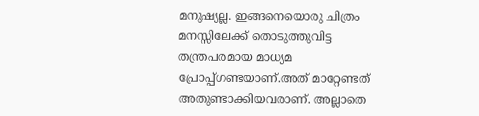മനുഷ്യല്ല. ഇങ്ങനെയൊരു ചിത്രം മനസ്സിലേക്ക് തൊടുത്തുവിട്ട തന്ത്രപരമായ മാധ്യമ പ്രോപ്പ്ഗണ്ടയാണ്.അത് മാറ്റേണ്ടത് അതുണ്ടാക്കിയവരാണ്. അല്ലാതെ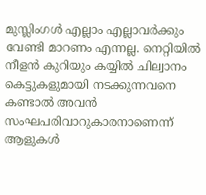മുസ്ലിംഗള്‍ എല്ലാം എല്ലാവര്‍ക്കും വേണ്ടി മാറണം എന്നല്ല. നെറ്റിയില്‍ നീളന്‍ കുറിയും കയ്യില്‍ ചില്വാനം കെട്ടുകളുമായി നടക്കുന്നവനെ കണ്ടാല്‍ അവന്‍ സംഘപരിവാറുകാരനാണെന്ന് ആളുകള്‍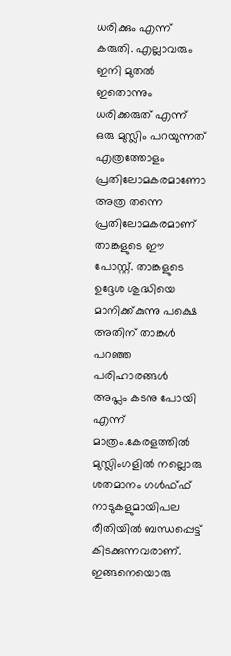ധരിക്കും എന്ന് കരുതി. എല്ലാവരും ഇനി മുതല്‍ ഇതൊന്നും ധരിക്കരുത് എന്ന് ഒരു മുസ്ലിം പറയുന്നത് എത്രത്തോളം പ്രതിലോമകരമാണോ അത്ര തന്നെ പ്രതിലോമകരമാണ് താങ്കളുടെ ഈ പോസ്റ്റ്. താങ്കളുടെ ഉദ്ദേശ ശുദ്ധിയെ മാനിക്ക്കുന്നു പക്ഷെ അതിന് താങ്കള്‍ പറഞ്ഞ പരിഹാരങ്ങള്‍ അപ്ലം കടനു പോയി എന്ന് മാത്രം.കേരളത്തില്‍ മുസ്ലിംഗളില്‍ നല്ലൊരു ശതമാനം ഗള്‍ഫ്ഫ് നാടുകളുമായിപല രീതിയില്‍ ബന്ധപ്പെട്ട് കിടക്കുന്നവരാണ്. ഇങ്ങനെയൊരു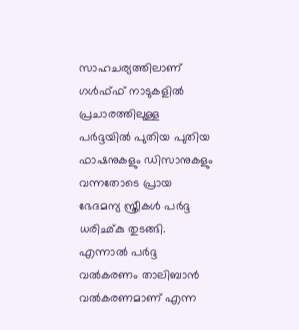സാഹചര്യത്തിലാണ് ഗള്‍ഫ്ഫ് നാടുകളില്‍ പ്രചാരത്തിലുള്ള പര്‍ദ്ദയില്‍ പുതിയ പുതിയ ഫാഷനുകളും ഡിസാനുകളും വന്നതോടെ പ്രായ ഭേദമന്യ സ്ത്രീകള്‍ പര്‍ദ്ദ ധരിഛ്കു തുടങ്ങി. എന്നാല്‍ പര്‍ദ്ദ വല്‍കരണം താലിബാന്‍ വല്‍കരണമാണ് എന്ന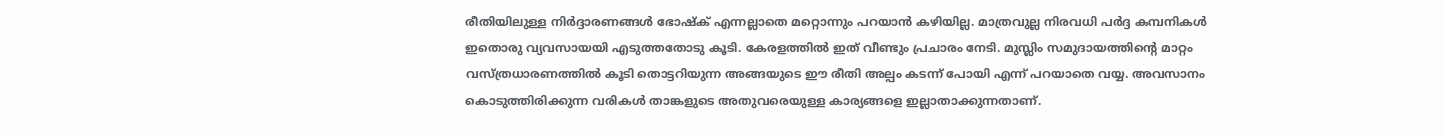രീതിയിലുള്ള നിര്‍ദ്ദാരണങ്ങള്‍ ഭോഷ്ക് എന്നല്ലാതെ മറ്റൊന്നും പറയാന്‍ കഴിയില്ല. മാത്രവുല്ല നിരവധി പര്‍ദ്ദ കമ്പനികള്‍ ഇതൊരു വ്യവസായയി എടുത്തതോടു കൂടി. കേരളത്തില്‍ ഇത് വീണ്ടും പ്രചാരം നേടി. മുസ്ലിം സമുദായത്തിന്റെ മാറ്റം വസ്ത്രധാരണത്തില്‍ കൂടി തൊട്ടറിയുന്ന അങ്ങയുടെ ഈ രീതി അല്പം കടന്ന് പോയി എന്ന് പറയാതെ വയ്യ. അവസാ‍നം കൊടുത്തിരിക്കുന്ന വരികള്‍ താങ്കളുടെ അതുവരെയുള്ള കാര്യങ്ങളെ ഇല്ലാതാക്കുന്നതാണ്.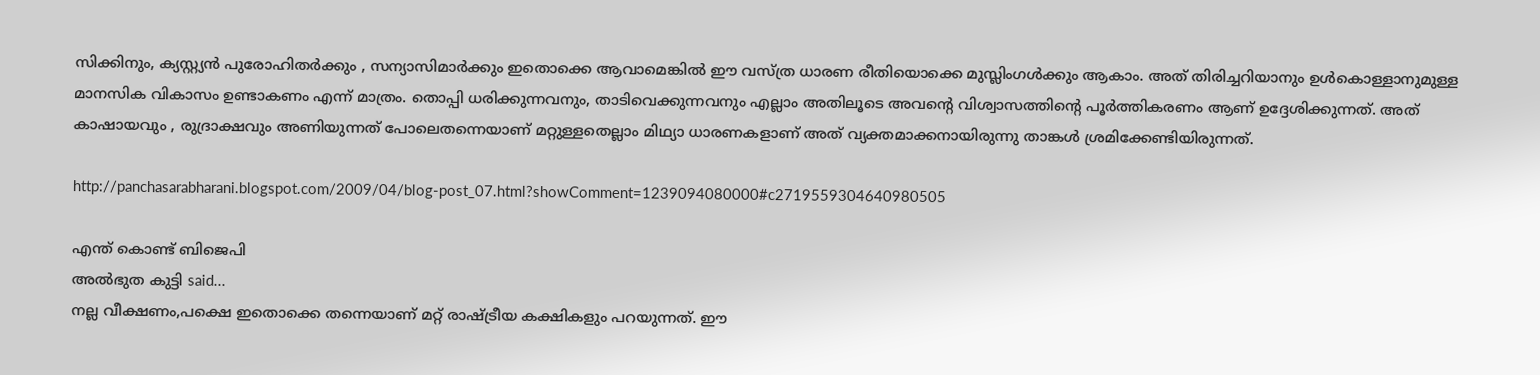സിക്കിനും, ക്യസ്റ്റ്യന്‍ പുരോഹിതര്‍ക്കും , സന്യാസിമാര്‍ക്കും ഇതൊക്കെ ആവാമെങ്കില്‍ ഈ വസ്ത്ര ധാരണ രീതിയൊക്കെ മുസ്ലിംഗള്‍ക്കും ആകാം. അത് തിരിച്ചറിയാനും ഉള്‍കൊള്ളാനുമുള്ള മാനസിക വികാസം ഉണ്ടാകണം എന്ന് മാത്രം. തൊപ്പി ധരിക്കുന്നവനും, താടിവെക്കുന്നവനും എല്ലാം അതിലൂടെ അവന്റെ വിശ്വാസത്തിന്റെ പൂര്‍ത്തികരണം ആണ് ഉദ്ദേശിക്കുന്നത്. അത് കാഷായവും , രുദ്രാക്ഷവും അണിയുന്നത് പോലെതന്നെയാണ് മറ്റുള്ളതെല്ലാം മിഥ്യാ ധാരണകളാ‍ണ് അത് വ്യക്തമാക്കനായിരുന്നു താങ്കള്‍ ശ്രമിക്കേണ്ടിയിരുന്നത്.

http://panchasarabharani.blogspot.com/2009/04/blog-post_07.html?showComment=1239094080000#c2719559304640980505

എന്ത് കൊണ്ട് ബിജെപി
അല്‍ഭുത കുട്ടി said...
നല്ല വീക്ഷണം,പക്ഷെ ഇതൊക്കെ തന്നെയാണ് മറ്റ് രാഷ്ട്രീയ കക്ഷികളും പറയുന്നത്. ഈ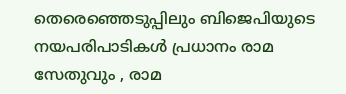തെരെഞ്ഞെടുപ്പിലും ബിജെപിയുടെ നയപരിപാടികള്‍ പ്രധാനം രാമ സേതുവും , രാമ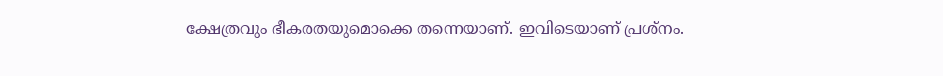ക്ഷേത്രവും ഭീകരതയുമൊക്കെ തന്നെയാണ്. ഇവിടെയാണ് പ്രശ്നം.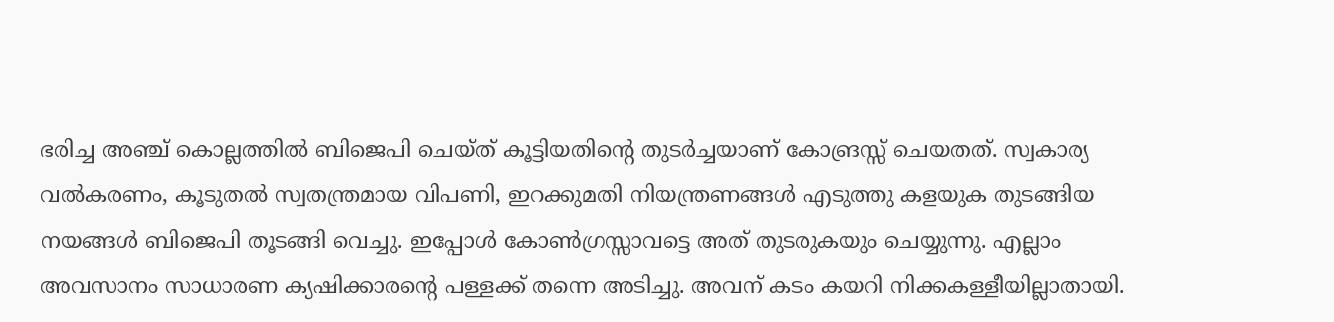ഭരിച്ച അഞ്ച് കൊല്ലത്തില്‍ ബിജെപി ചെയ്ത് കൂട്ടിയതിന്റെ തുടര്‍ച്ചയാണ് കോങ്രസ്സ് ചെയതത്. സ്വകാര്യ വല്‍കരണം, കൂടുതല്‍ സ്വതന്ത്രമായ വിപണി, ഇറക്കുമതി നിയന്ത്രണങ്ങള്‍ എടുത്തു കളയുക തുടങ്ങിയ നയങ്ങള്‍ ബിജെപി തൂടങ്ങി വെച്ചു. ഇപ്പോള്‍ കോണ്‍ഗ്രസ്സാവട്ടെ അത് തുടരുകയും ചെയ്യുന്നു. എല്ലാം അവസാനം സാധാരണ ക്യഷിക്കാരന്റെ പള്ളക്ക് തന്നെ അടിച്ചു. അവന് കടം കയറി നിക്കകള്ളീയില്ലാതായി.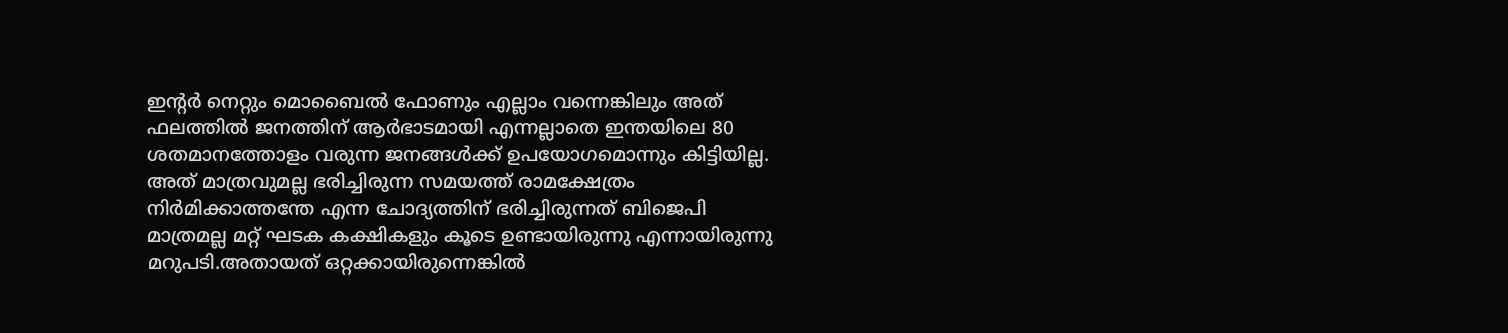ഇന്റര്‍ നെറ്റും മൊബൈല്‍ ഫോണും എല്ലാം വന്നെങ്കിലും അത് ഫലത്തില്‍ ജനത്തിന് ആര്‍ഭാടമായി എന്നല്ലാതെ ഇന്തയിലെ 80 ശതമാനത്തോളം വരുന്ന ജനങ്ങള്‍ക്ക് ഉപയോഗമൊന്നും കിട്ടിയില്ല. അത് മാത്രവുമല്ല ഭരിച്ചിരുന്ന സമയത്ത് രാമക്ഷേത്രം നിര്‍മിക്കാത്തന്തേ എന്ന ചോദ്യത്തിന് ഭരിച്ചിരുന്നത് ബിജെപി മാത്രമല്ല മറ്റ് ഘടക കക്ഷികളും കൂടെ ഉണ്ടായിരുന്നു എന്നായിരുന്നു മറുപടി.അതായത് ഒറ്റക്കായിരുന്നെങ്കില്‍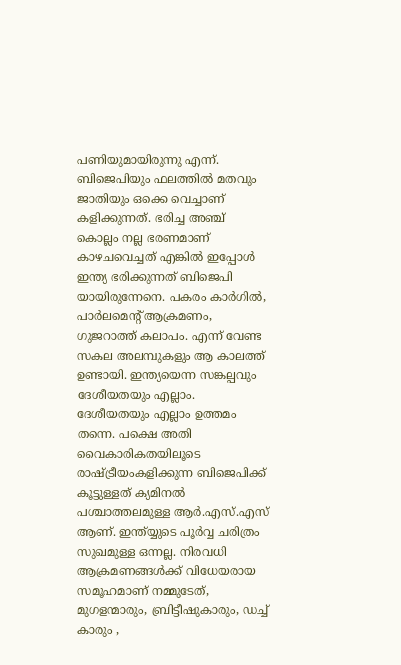പണിയുമായിരുന്നു എന്ന്. ബിജെപിയും ഫലത്തില്‍ മതവും ജാതിയും ഒക്കെ വെച്ചാണ് കളിക്കുന്നത്. ഭരിച്ച അഞ്ച് കൊല്ലം നല്ല ഭരണമാണ് കാഴചവെച്ചത് എങ്കില്‍ ഇപ്പോള്‍ ഇന്ത്യ ഭരിക്കുന്നത് ബിജെപി യായിരുന്നേനെ. പകരം കാര്‍ഗില്‍, പാര്‍ലമെന്റ് ആക്രമണം, ഗുജറാത്ത് കലാപം. എന്ന് വേണ്ട സകല അലമ്പുകളും ആ കാലത്ത് ഉണ്ടായി. ഇന്ത്യയെന്ന സങ്കല്പവും ദേശീയതയും എല്ലാം. ദേശീയതയും എല്ലാം ഉത്തമം തന്നെ. പക്ഷെ അതി വൈകാരികതയിലൂടെ രാഷ്ട്രീയംകളിക്കുന്ന ബിജെപിക്ക് കൂട്ടുള്ളത് ക്യമിനല്‍ പശ്ചാത്തലമുള്ള ആര്‍.എസ്.എസ് ആണ്. ഇന്ത്യ്യുടെ പൂര്‍വ്വ ചരിത്രം സുഖമുള്ള ഒന്നല്ല. നിരവധി ആക്രമണങ്ങള്‍ക്ക് വിധേയരായ സമൂഹമാണ് നമ്മുടേത്, മുഗളന്മാരും, ബ്രിട്ടീഷുകാരും, ഡച്ച് കാരും ,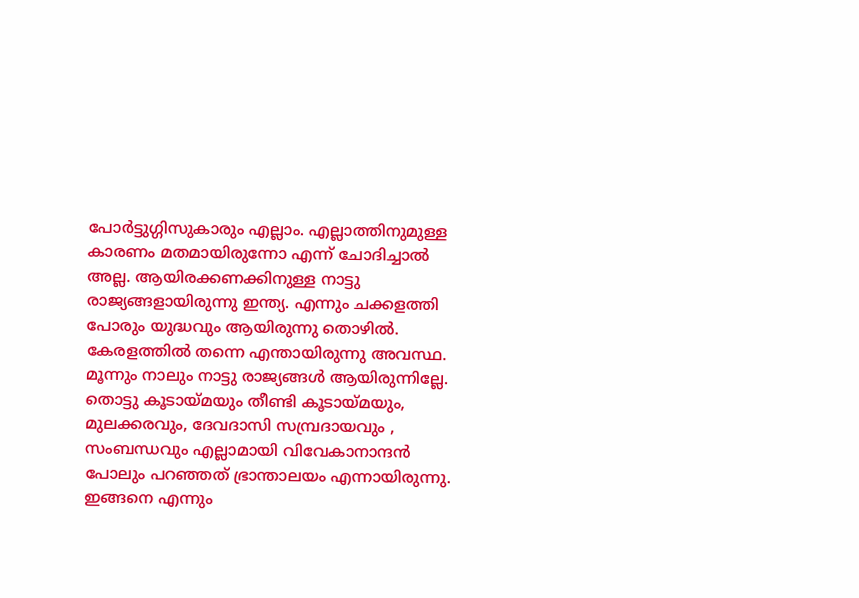പോര്‍ട്ടുഗ്ഗിസുകാരും എല്ലാം. എല്ലാത്തിനുമുള്ള കാരണം മതമായിരുന്നോ എന്ന് ചോദിച്ചാല്‍ അല്ല. ആയിരക്കണക്കിനുള്ള നാട്ടു രാജ്യങ്ങളായിരുന്നു ഇന്ത്യ. എന്നും ചക്കളത്തി പോരും യുദ്ധവും ആയിരുന്നു തൊഴില്‍. കേരളത്തില്‍ തന്നെ എന്തായിരുന്നു അവസ്ഥ. മൂന്നും നാലും നാട്ടു രാജ്യങ്ങള്‍ ആയിരുന്നില്ലേ. തൊട്ടു കൂടായ്മയും തീണ്ടി കൂടായ്മയും, മുലക്കരവും, ദേവദാസി സമ്പ്രദായവും , സംബന്ധവും എല്ലാമായി വിവേകാനാന്ദന്‍ പോലും പറഞ്ഞത് ഭ്രാന്താലയം എന്നായിരുന്നു. ഇങ്ങനെ എന്നും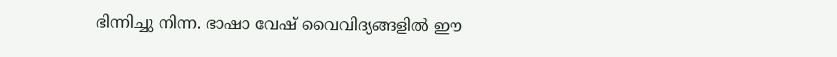ഭിന്നിച്ചു നിന്ന. ഭാഷാ വേഷ് വൈവിദ്യങ്ങളില്‍ ഈ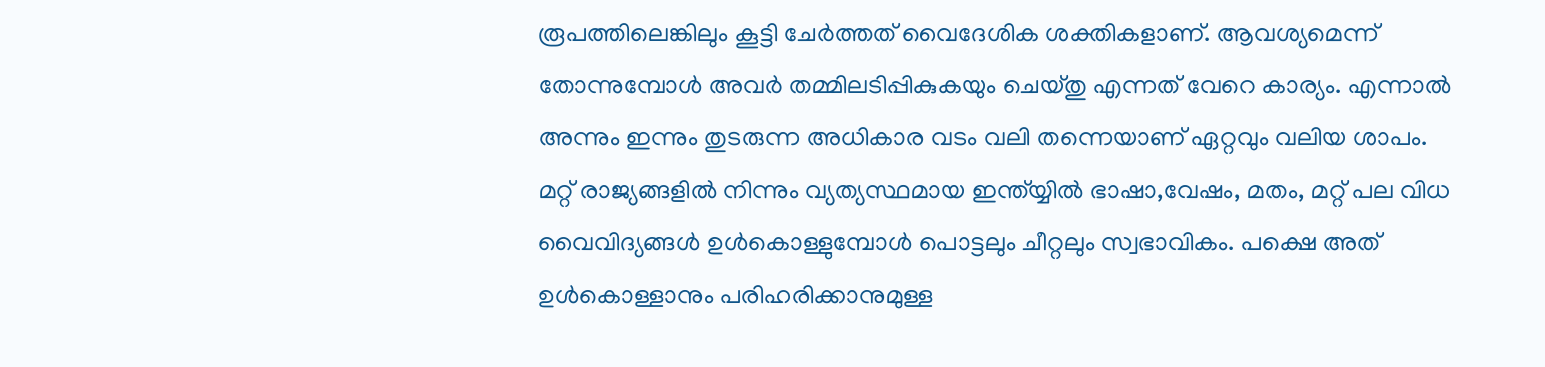രൂപത്തിലെങ്കിലും കൂട്ടി ചേര്‍ത്തത് വൈദേശിക ശക്തികളാണ്. ആവശ്യമെന്ന് തോന്നുമ്പോള്‍ അവര്‍ തമ്മിലടിപ്പികുകയും ചെയ്തു എന്നത് വേറെ കാര്യം. എന്നാല്‍ അന്നും ഇന്നും തുടരുന്ന അധികാര വടം വലി തന്നെയാണ് ഏറ്റവും വലിയ ശാപം. മറ്റ് രാജ്യങ്ങളില്‍ നിന്നും വ്യത്യസ്ഥമായ ഇന്ത്യ്യില്‍ ഭാഷാ,വേഷം, മതം, മറ്റ് പല വിധ വൈവിദ്യങ്ങള്‍ ഉള്‍കൊള്ളുമ്പോള്‍ പൊട്ടലും ചീറ്റലും സ്വഭാവികം. പക്ഷെ അത് ഉള്‍കൊള്ളാനും പരിഹരിക്കാനുമുള്ള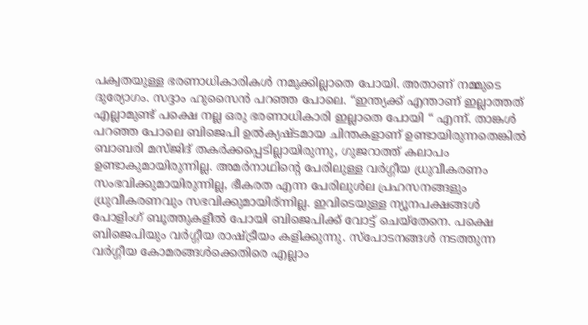പക്വതയുള്ള ഭരണാധികാരികള്‍ നമുക്കില്ലാതെ പോയി. അതാണ് നമ്മുടെ ദുര്യോഗം. സദ്ദാം ഹുസൈന്‍ പറഞ്ഞ പോലെ. “ഇന്ത്യക്ക് എന്താണ് ഇല്ലാത്തത് എല്ലാമുണ്ട് പക്ഷെ നല്ല ഒരു ഭരണാധികാരി ഇല്ലാതെ പോയി “ എന്ന്. താങ്കള്‍ പറഞ്ഞ പോലെ ബിജെപി ഉല്‍ക്യഷ്ടമായ ചിന്തകളാണ് ഉണ്ടായിരുന്നതെങ്കില്‍ ബാബരി മസ്ജിദ് തകര്‍ക്കപ്പെടില്ലാ‍യിരുന്നു, ഗുജറാത്ത് കലാപം ഉണ്ടാകുമായിരുന്നില്ല. അമര്‍നാഥിന്റെ പേരിലുള്ള വര്‍ഗ്ഗീയ ധ്രുവീകരണം സംഭവിക്കുമായിരുന്നില്ല, ഭീകരത എന്ന പേരിലുള്‍ല പ്രഹസനങ്ങളും ധ്രുവീകരണവും സഭവിക്കുമായിര്ന്നില്ല. ഇവിടെയുള്ള ന്യൂനപക്ഷങ്ങള്‍ പോളിംഗ് ബൂത്തുകളീല്‍ പോയി ബിജെപിക്ക് വോട്ട് ചെയ്തേനെ. പക്ഷെ ബിജെപിയും വര്‍ഗ്ഗീയ രാഷ്ട്രീയം കളിക്കുന്നു. സ്പോടനങ്ങള്‍ നടത്തുന്ന വര്‍ഗ്ഗീയ കോമരങ്ങള്‍ക്കെതിരെ എല്ലാം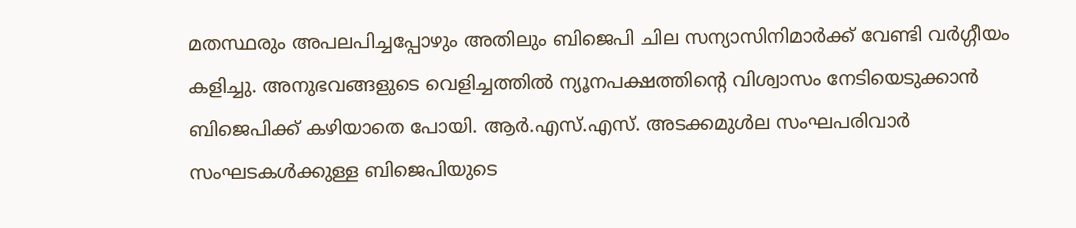മതസ്ഥരും അപലപിച്ചപ്പോഴും അതിലും ബിജെപി ചില സന്യാസിനിമാര്‍ക്ക് വേണ്ടി വര്‍ഗ്ഗീയം കളിച്ചു. അനുഭവങ്ങളുടെ വെളിച്ചത്തില്‍ ന്യൂനപക്ഷത്തിന്റെ വിശ്വാസം നേടിയെടുക്കാന്‍ ബിജെപിക്ക് കഴിയാതെ പോയി. ആര്‍.എസ്.എസ്. അടക്കമുള്‍ല സംഘപരിവാര്‍ സംഘടകള്‍ക്കുള്ള ബിജെപിയുടെ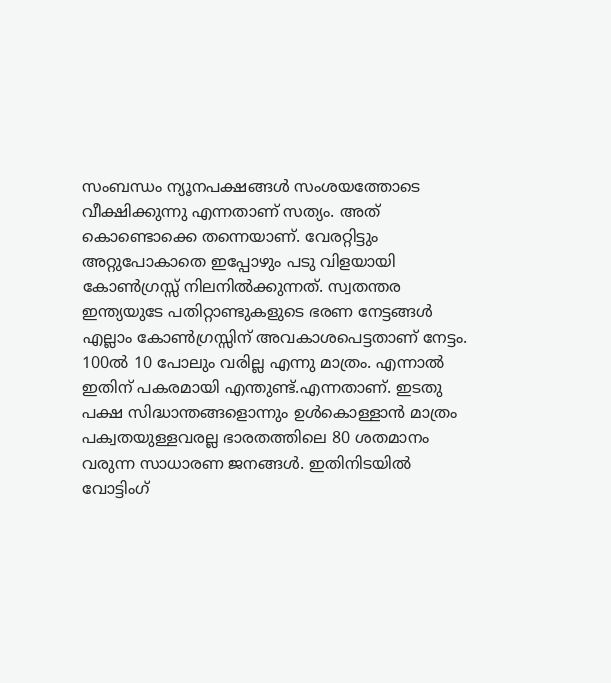സംബന്ധം ന്യൂനപക്ഷങ്ങള്‍ സംശയത്തോടെ വീക്ഷിക്കുന്നു എന്നതാണ് സത്യം. അത് കൊണ്ടൊക്കെ തന്നെയാണ്. വേരറ്റിട്ടും അറ്റുപോകാതെ ഇപ്പോഴും പടു വിളയായി കോണ്‍ഗ്രസ്സ് നിലനില്‍ക്കുന്നത്. സ്വതന്തര ഇന്ത്യയുടേ പതിറ്റാണ്ടുകളുടെ ഭരണ നേട്ടങ്ങള്‍ എല്ലാം കോണ്‍ഗ്രസ്സിന് അവകാശപെട്ടതാണ് നേട്ടം. 100ല്‍ 10 പോലും വരില്ല എന്നു മാത്രം. എന്നാല്‍ ഇതിന് പകരമായി എന്തുണ്ട്.എന്നതാണ്. ഇടതു പക്ഷ സിദ്ധാന്തങ്ങളൊന്നും ഉള്‍കൊള്ളാന്‍ മാത്രം പക്വതയുള്ളവരല്ല ഭാരതത്തിലെ 80 ശതമാനം വരുന്ന സാധാരണ ജനങ്ങള്‍. ഇതിനിടയില്‍ വോട്ടിംഗ്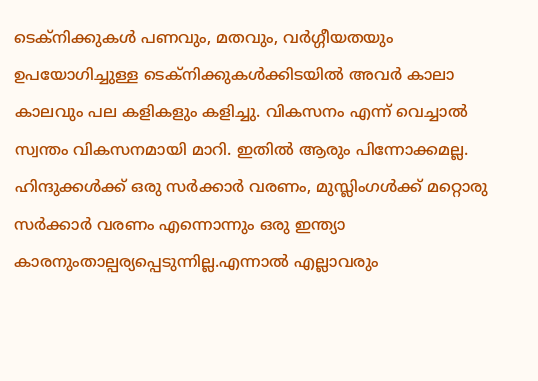ടെക്നിക്കുകള്‍ പണവും, മതവും, വര്‍ഗ്ഗീയതയും ഉപയോഗിച്ചുള്ള ടെക്നിക്കുകള്‍ക്കിടയില്‍ അവര്‍ കാലാ കാലവും പല കളികളും കളിച്ചു. വികസനം എന്ന് വെച്ചാല്‍ സ്വന്തം വികസനമായി മാറി. ഇതില്‍ ആരും പിന്നോക്കമല്ല. ഹിന്ദുക്കള്‍ക്ക് ഒരു സര്‍ക്കാര്‍ വരണം, മുസ്ലിംഗള്‍ക്ക് മറ്റൊരു സര്‍ക്കാര്‍ വരണം എന്നൊന്നും ഒരു ഇന്ത്യാ കാരനുംതാല്പര്യപ്പെടുന്നില്ല.എന്നാല്‍ എല്ലാവരും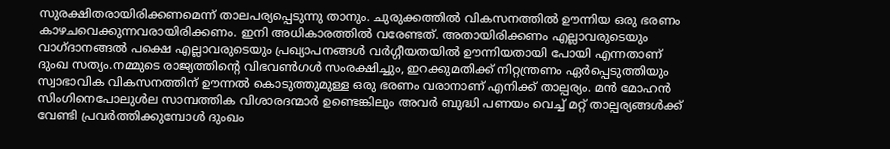സുരക്ഷിതരായിരിക്കണമെന്ന് താലപര്യപ്പെടുന്നു താനും. ചുരുക്കത്തില്‍ വികസനത്തില്‍ ഊന്നിയ ഒരു ഭരണം കാഴചവെക്കുന്നവരായിരിക്കണം. ഇനി അധികാരത്തില്‍ വരേണ്ടത്. അതായിരിക്കണം എല്ലാവരുടെയും വാഗ്ദാനങ്ങല്‍ പക്ഷെ എല്ലാവരുടെയും പ്രഖ്യാപനങ്ങള്‍ വര്‍ഗ്ഗീയതയില്‍ ഊന്നിയതായി പോയി എന്നതാണ് ദുംഖ സത്യം.നമ്മുടെ രാജ്യത്തിന്റെ വിഭവണ്‍ഗള്‍ സംരക്ഷിച്ചും, ഇറക്കുമതിക്ക് നിറ്റന്ത്രണം ഏര്‍പ്പെടുത്തിയും സ്വാഭാവിക വികസനത്തിന് ഊന്നല്‍ കൊടുത്തുമുള്ള ഒരു ഭരണം വരാനാണ് എനിക്ക് താല്പര്യം. മന്‍ മോഹന്‍ സിംഗിനെപോലുള്‍ല സാമ്പത്തിക വിശാരദന്മാര്‍ ഉണ്ടെങ്കിലും അവര്‍ ബുദ്ധി പണയം വെച്ച് മറ്റ് താല്പര്യങ്ങള്‍ക്ക് വേണ്ടി പ്രവര്‍ത്തിക്കുമ്പോള്‍ ദുംഖം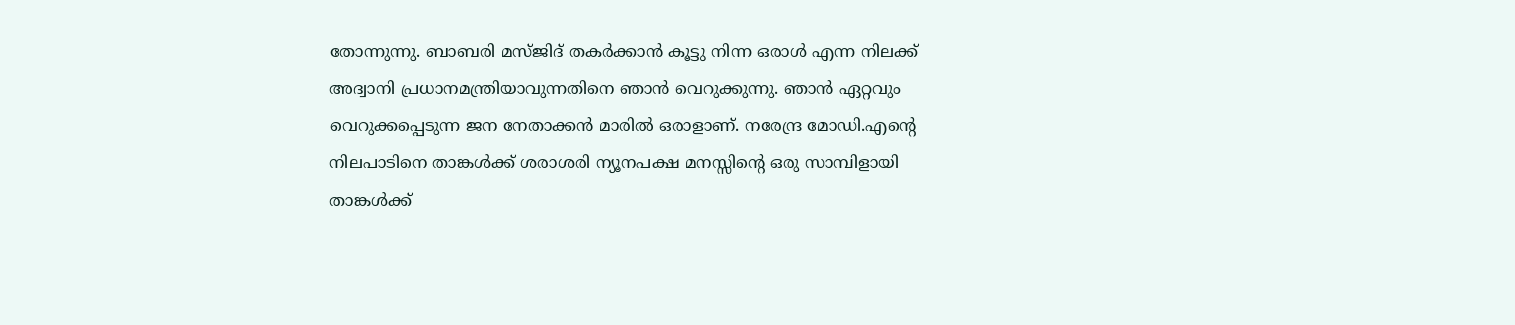തോന്നുന്നു. ബാബരി മസ്ജിദ് തകര്‍ക്കാന്‍ കൂട്ടു നിന്ന ഒരാള്‍ എന്ന നിലക്ക് അദ്വാനി പ്രധാനമന്ത്രിയാവുന്നതിനെ ഞാന്‍ വെറുക്കുന്നു. ഞാന്‍ ഏറ്റവും വെറുക്കപ്പെടുന്ന ജന നേതാക്കന്‍ മാരില്‍ ഒരാളാണ്. നരേന്ദ്ര മോഡി.എന്റെ നിലപാടിനെ താങ്കള്‍ക്ക് ശരാശരി ന്യൂനപക്ഷ മനസ്സിന്റെ ഒരു സാമ്പിളായി താങ്കള്‍ക്ക്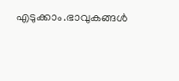എടുക്കാം.ഭാവുകങ്ങള്‍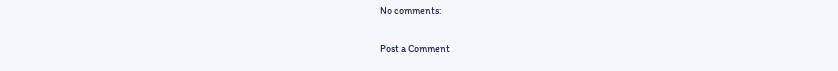No comments:

Post a Comment